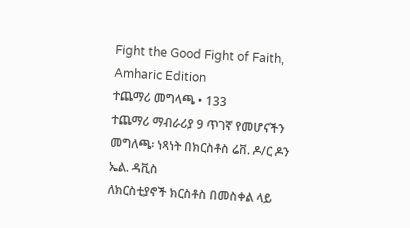Fight the Good Fight of Faith, Amharic Edition
ተጨማሪ መግላጫ • 133
ተጨማሪ ማብራሪያ 9 ጥገኛ የመሆናችን መግለጫ፡ ነጻነት በክርስቶስ ሬቨ. ዶ/ር ዶን ኤል. ዳቪስ
ለክርስቲያኖች ክርስቶስ በመስቀል ላይ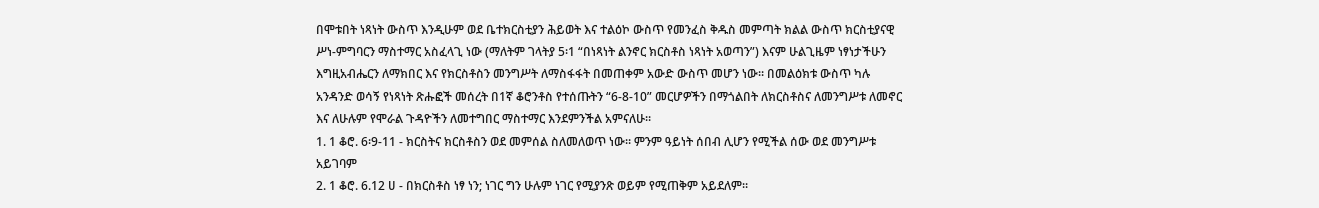በሞቱበት ነጻነት ውስጥ እንዲሁም ወደ ቤተክርስቲያን ሕይወት እና ተልዕኮ ውስጥ የመንፈስ ቅዱስ መምጣት ክልል ውስጥ ክርስቲያናዊ ሥነ-ምግባርን ማስተማር አስፈላጊ ነው (ማለትም ገላትያ 5፡1 “በነጻነት ልንኖር ክርስቶስ ነጻነት አወጣን”) እናም ሁልጊዜም ነፃነታችሁን እግዚአብሔርን ለማክበር እና የክርስቶስን መንግሥት ለማስፋፋት በመጠቀም አውድ ውስጥ መሆን ነው። በመልዕክቱ ውስጥ ካሉ አንዳንድ ወሳኝ የነጻነት ጽሑፎች መሰረት በ1ኛ ቆሮንቶስ የተሰጡትን “6-8-10” መርሆዎችን በማጎልበት ለክርስቶስና ለመንግሥቱ ለመኖር እና ለሁሉም የሞራል ጉዳዮችን ለመተግበር ማስተማር እንደምንችል አምናለሁ።
1. 1 ቆሮ. 6፡9-11 - ክርስትና ክርስቶስን ወደ መምሰል ስለመለወጥ ነው። ምንም ዓይነት ሰበብ ሊሆን የሚችል ሰው ወደ መንግሥቱ አይገባም
2. 1 ቆሮ. 6.12 ሀ - በክርስቶስ ነፃ ነን; ነገር ግን ሁሉም ነገር የሚያንጽ ወይም የሚጠቅም አይደለም።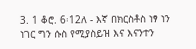3. 1 ቆሮ. 6፡12ለ - እኛ በክርስቶስ ነፃ ነን ነገር ግን ሱስ የሚያስይዝ እና እናንተን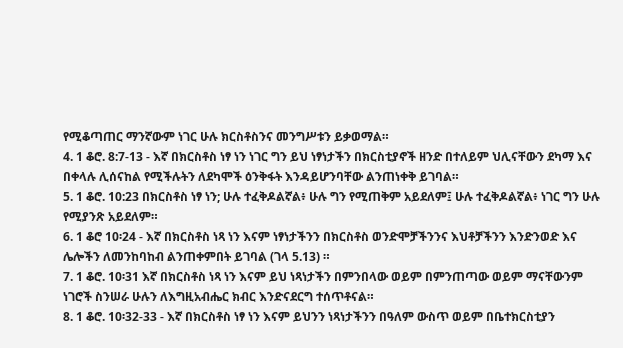የሚቆጣጠር ማንኛውም ነገር ሁሉ ክርስቶስንና መንግሥቱን ይቃወማል።
4. 1 ቆሮ. 8:7-13 - እኛ በክርስቶስ ነፃ ነን ነገር ግን ይህ ነፃነታችን በክርስቲያኖች ዘንድ በተለይም ህሊናቸውን ደካማ እና በቀላሉ ሊሰናከል የሚችሉትን ለደካሞች ዕንቅፋት እንዳይሆንባቸው ልንጠነቀቅ ይገባል።
5. 1 ቆሮ. 10:23 በክርስቶስ ነፃ ነን; ሁሉ ተፈቅዶልኛል፥ ሁሉ ግን የሚጠቅም አይደለም፤ ሁሉ ተፈቅዶልኛል፥ ነገር ግን ሁሉ የሚያንጽ አይደለም።
6. 1 ቆሮ 10፡24 - እኛ በክርስቶስ ነጻ ነን እናም ነፃነታችንን በክርስቶስ ወንድሞቻችንንና እህቶቻችንን እንድንወድ እና ሌሎችን ለመንከባከብ ልንጠቀምበት ይገባል (ገላ 5.13) ።
7. 1 ቆሮ. 10፡31 እኛ በክርስቶስ ነጻ ነን እናም ይህ ነጻነታችን በምንበላው ወይም በምንጠጣው ወይም ማናቸውንም ነገሮች ስንሠራ ሁሉን ለእግዚአብሔር ክብር እንድናደርግ ተሰጥቶናል።
8. 1 ቆሮ. 10፡32-33 - እኛ በክርስቶስ ነፃ ነን እናም ይህንን ነጻነታችንን በዓለም ውስጥ ወይም በቤተክርስቲያን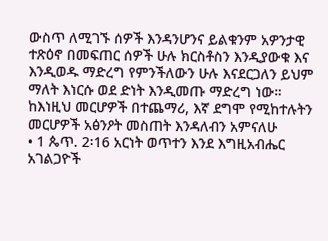ውስጥ ለሚገኙ ሰዎች እንዳንሆንና ይልቁንም አዎንታዊ ተጽዕኖ በመፍጠር ሰዎች ሁሉ ክርስቶስን እንዲያውቁ እና እንዲወዱ ማድረግ የምንችለውን ሁሉ እናደርጋለን ይህም ማለት እነርሱ ወደ ድነት እንዲመጡ ማድረግ ነው።
ከእነዚህ መርሆዎች በተጨማሪ, እኛ ደግሞ የሚከተሉትን መርሆዎች አፅንዖት መስጠት እንዳለብን አምናለሁ
• 1 ጴጥ. 2፡16 አርነት ወጥተን እንደ እግዚአብሔር አገልጋዮች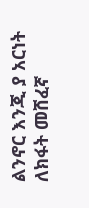ልንኖር እንጂ ያ አርነት ለክፋት መሸፈኛ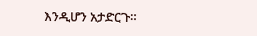እንዲሆን አታድርጉ።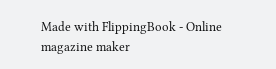Made with FlippingBook - Online magazine maker